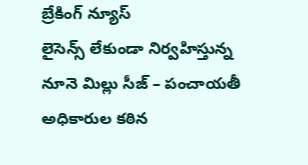బ్రేకింగ్ న్యూస్
లైసెన్స్ లేకుండా నిర్వహిస్తున్న నూనె మిల్లు సీజ్ – పంచాయతీ అధికారుల కఠిన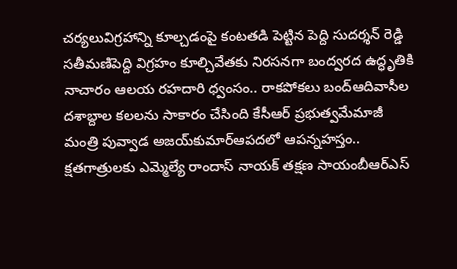చర్యలువిగ్రహాన్ని కూల్చడంపై కంటతడి పెట్టిన పెద్ది సుదర్శన్ రెడ్డి సతీమణిపెద్ది విగ్రహం కూల్చివేతకు నిరసనగా బంద్వరద ఉద్ధృతికి నాచారం ఆలయ రహదారి ధ్వంసం.. రాకపోకలు బంద్ఆదివాసీల దశాబ్దాల కలలను సాకారం చేసింది కేసీఆర్‌ ప్రభుత్వమేమాజీ మంత్రి పువ్వాడ అజయ్‌కుమార్ఆపదలో ఆపన్నహస్తం.. క్షతగాత్రులకు ఎమ్మెల్యే రాందాస్ నాయక్ తక్షణ సాయంబీఆర్ఎస్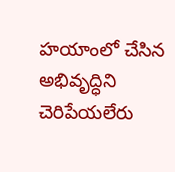హయాంలో చేసిన అభివృద్ధిని చెరిపేయలేరు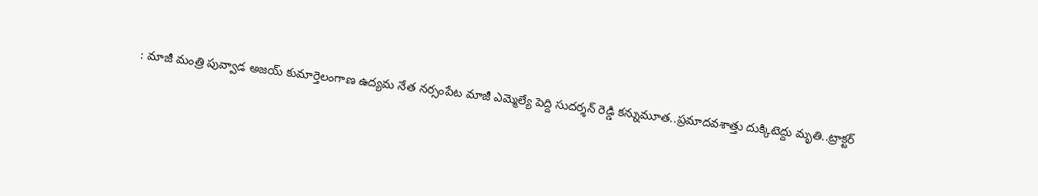: మాజీ మంత్రి పువ్వాడ అజయ్ కుమార్తెలంగాణ ఉద్యమ నేత నర్సంపేట మాజీ ఎమ్మెల్యే పెద్ది సుదర్శన్ రెడ్డి కన్నుమూత..ప్రమాదవశాత్తు దుక్కిటెద్దు మృతి..ట్రాక్టర్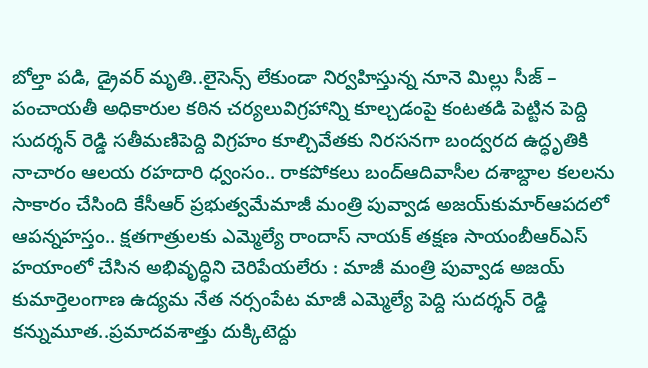బోల్తా పడి, డ్రైవర్ మృతి..లైసెన్స్ లేకుండా నిర్వహిస్తున్న నూనె మిల్లు సీజ్ – పంచాయతీ అధికారుల కఠిన చర్యలువిగ్రహాన్ని కూల్చడంపై కంటతడి పెట్టిన పెద్ది సుదర్శన్ రెడ్డి సతీమణిపెద్ది విగ్రహం కూల్చివేతకు నిరసనగా బంద్వరద ఉద్ధృతికి నాచారం ఆలయ రహదారి ధ్వంసం.. రాకపోకలు బంద్ఆదివాసీల దశాబ్దాల కలలను సాకారం చేసింది కేసీఆర్‌ ప్రభుత్వమేమాజీ మంత్రి పువ్వాడ అజయ్‌కుమార్ఆపదలో ఆపన్నహస్తం.. క్షతగాత్రులకు ఎమ్మెల్యే రాందాస్ నాయక్ తక్షణ సాయంబీఆర్ఎస్ హయాంలో చేసిన అభివృద్ధిని చెరిపేయలేరు : మాజీ మంత్రి పువ్వాడ అజయ్ కుమార్తెలంగాణ ఉద్యమ నేత నర్సంపేట మాజీ ఎమ్మెల్యే పెద్ది సుదర్శన్ రెడ్డి కన్నుమూత..ప్రమాదవశాత్తు దుక్కిటెద్దు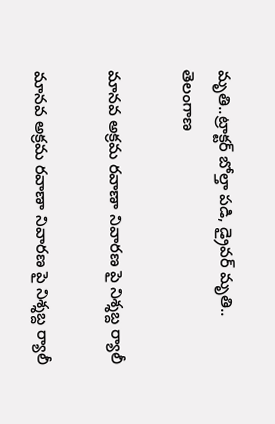మృతి..ట్రాక్టర్ బోల్తా పడి, డ్రైవర్ మృతి..
తెలంగాణ

మానవ అక్రమ రవాణా నివారణ పై నిశ్శబ్ద ర్యాలీ

మానవ అక్రమ రవాణా నివారణ పై నిశ్శబ్ద ర్యాలీ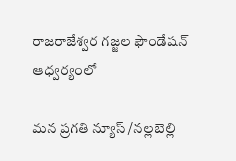రాజరాజేశ్వర గజ్జల ఫౌండేషన్ ఆధ్వర్యంలో

మన ప్రగతి న్యూస్ /నల్లబెల్లి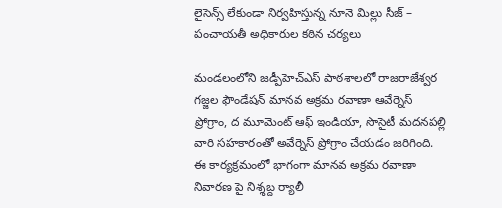లైసెన్స్ లేకుండా నిర్వహిస్తున్న నూనె మిల్లు సీజ్ – పంచాయతీ అధికారుల కఠిన చర్యలు

మండలంలోని జడ్పీహెచ్ఎస్ పాఠశాలలో రాజరాజేశ్వర గజ్జల ఫౌండేషన్ మానవ అక్రమ రవాణా ఆవేర్నెస్ ప్రోగ్రాం, ద మూమెంట్ ఆఫ్ ఇండియా, సొసైటీ మదనపల్లి వారి సహకారంతో అవేర్నెస్ ప్రోగ్రాం చేయడం జరిగింది. ఈ కార్యక్రమంలో భాగంగా మానవ అక్రమ రవాణా నివారణ పై నిశ్శబ్ద ర్యాలీ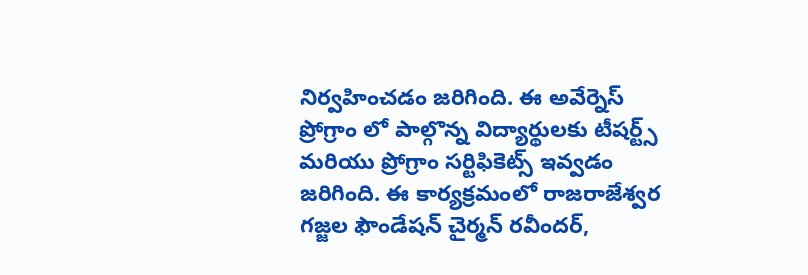నిర్వహించడం జరిగింది. ఈ అవేర్నెస్ ప్రోగ్రాం లో పాల్గొన్న విద్యార్థులకు టీషర్ట్స్ మరియు ప్రోగ్రాం సర్టిఫికెట్స్ ఇవ్వడం జరిగింది. ఈ కార్యక్రమంలో రాజరాజేశ్వర గజ్జల ఫౌండేషన్ చైర్మన్ రవీందర్,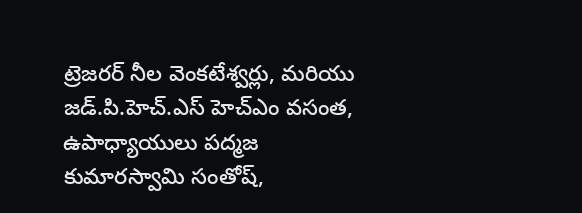ట్రెజరర్ నీల వెంకటేశ్వర్లు, మరియు జడ్.పి.హెచ్.ఎస్ హెచ్ఎం వసంత, ఉపాధ్యాయులు పద్మజ కుమారస్వామి సంతోష్,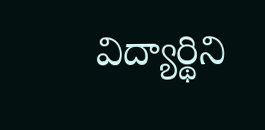విద్యార్థిని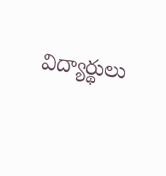విద్యార్థులు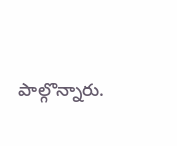పాల్గొన్నారు.